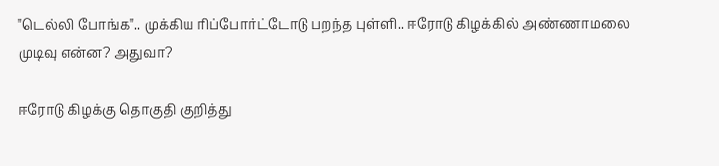"டெல்லி போங்க".. முக்கிய ரிப்போர்ட்டோடு பறந்த புள்ளி.. ஈரோடு கிழக்கில் அண்ணாமலை முடிவு என்ன? அதுவா?

ஈரோடு கிழக்கு தொகுதி குறித்து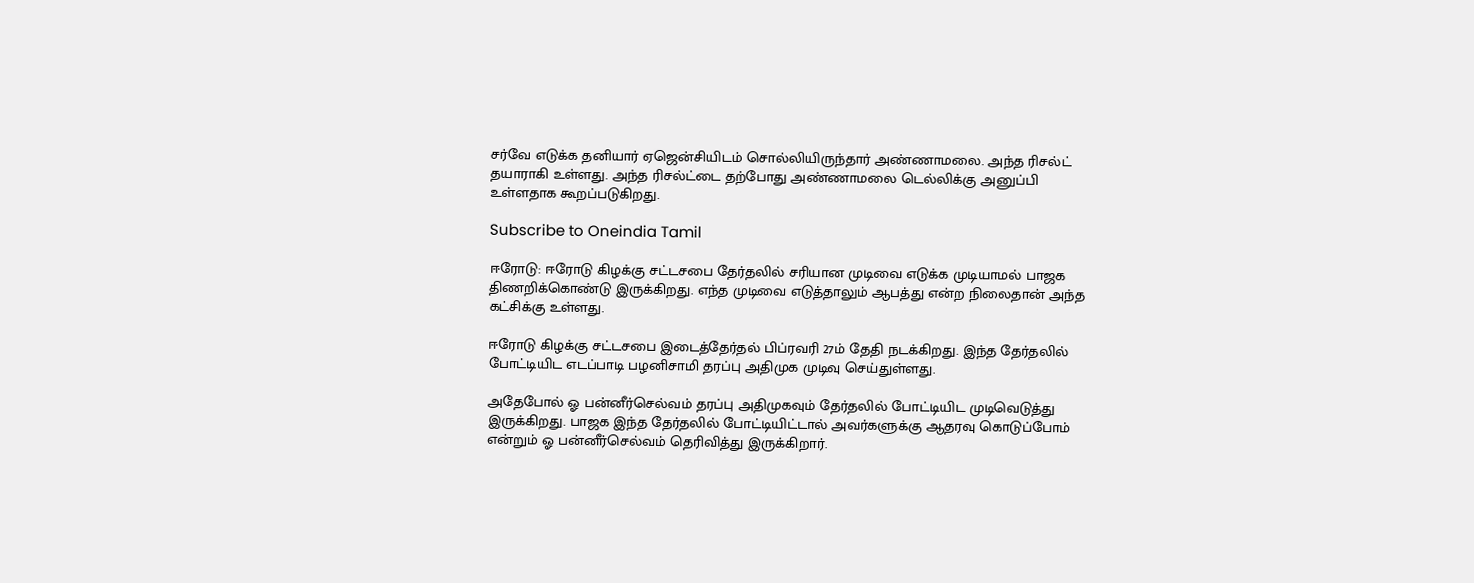சர்வே எடுக்க தனியார் ஏஜென்சியிடம் சொல்லியிருந்தார் அண்ணாமலை. அந்த ரிசல்ட் தயாராகி உள்ளது. அந்த ரிசல்ட்டை தற்போது அண்ணாமலை டெல்லிக்கு அனுப்பி உள்ளதாக கூறப்படுகிறது.

Subscribe to Oneindia Tamil

ஈரோடு: ஈரோடு கிழக்கு சட்டசபை தேர்தலில் சரியான முடிவை எடுக்க முடியாமல் பாஜக திணறிக்கொண்டு இருக்கிறது. எந்த முடிவை எடுத்தாலும் ஆபத்து என்ற நிலைதான் அந்த கட்சிக்கு உள்ளது.

ஈரோடு கிழக்கு சட்டசபை இடைத்தேர்தல் பிப்ரவரி 27ம் தேதி நடக்கிறது. இந்த தேர்தலில் போட்டியிட எடப்பாடி பழனிசாமி தரப்பு அதிமுக முடிவு செய்துள்ளது.

அதேபோல் ஓ பன்னீர்செல்வம் தரப்பு அதிமுகவும் தேர்தலில் போட்டியிட முடிவெடுத்து இருக்கிறது. பாஜக இந்த தேர்தலில் போட்டியிட்டால் அவர்களுக்கு ஆதரவு கொடுப்போம் என்றும் ஓ பன்னீர்செல்வம் தெரிவித்து இருக்கிறார்.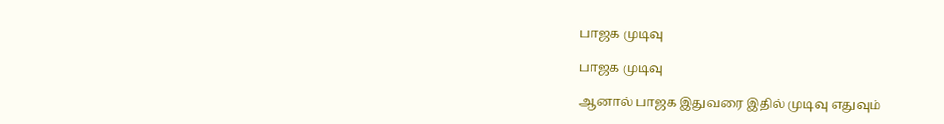பாஜக முடிவு

பாஜக முடிவு

ஆனால் பாஜக இதுவரை இதில் முடிவு எதுவும்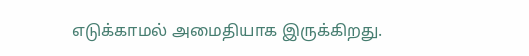எடுக்காமல் அமைதியாக இருக்கிறது.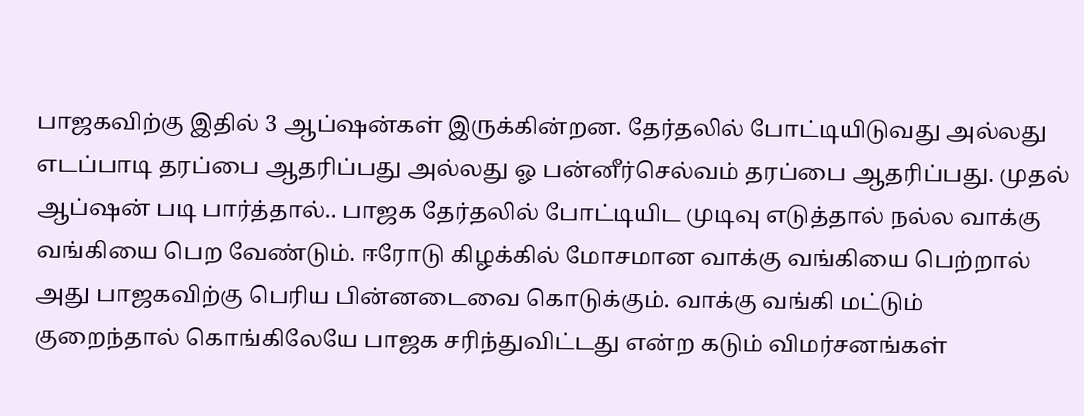பாஜகவிற்கு இதில் 3 ஆப்ஷன்கள் இருக்கின்றன. தேர்தலில் போட்டியிடுவது அல்லது எடப்பாடி தரப்பை ஆதரிப்பது அல்லது ஓ பன்னீர்செல்வம் தரப்பை ஆதரிப்பது. முதல் ஆப்ஷன் படி பார்த்தால்.. பாஜக தேர்தலில் போட்டியிட முடிவு எடுத்தால் நல்ல வாக்கு வங்கியை பெற வேண்டும். ஈரோடு கிழக்கில் மோசமான வாக்கு வங்கியை பெற்றால் அது பாஜகவிற்கு பெரிய பின்னடைவை கொடுக்கும். வாக்கு வங்கி மட்டும் குறைந்தால் கொங்கிலேயே பாஜக சரிந்துவிட்டது என்ற கடும் விமர்சனங்கள்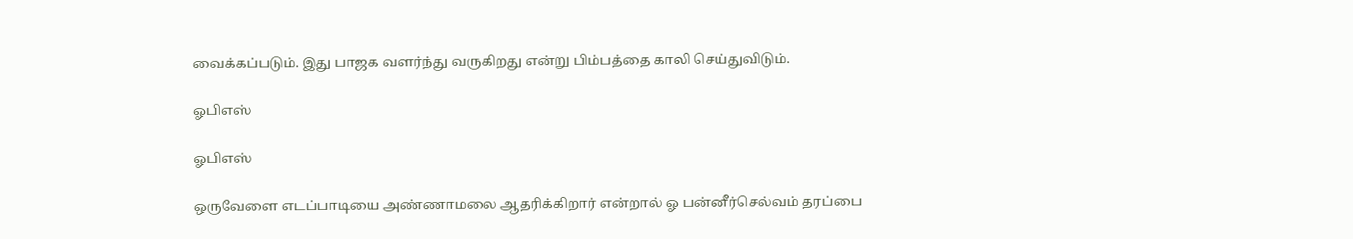வைக்கப்படும். இது பாஜக வளர்ந்து வருகிறது என்று பிம்பத்தை காலி செய்துவிடும்.

ஓபிஎஸ்

ஓபிஎஸ்

ஒருவேளை எடப்பாடியை அண்ணாமலை ஆதரிக்கிறார் என்றால் ஓ பன்னீர்செல்வம் தரப்பை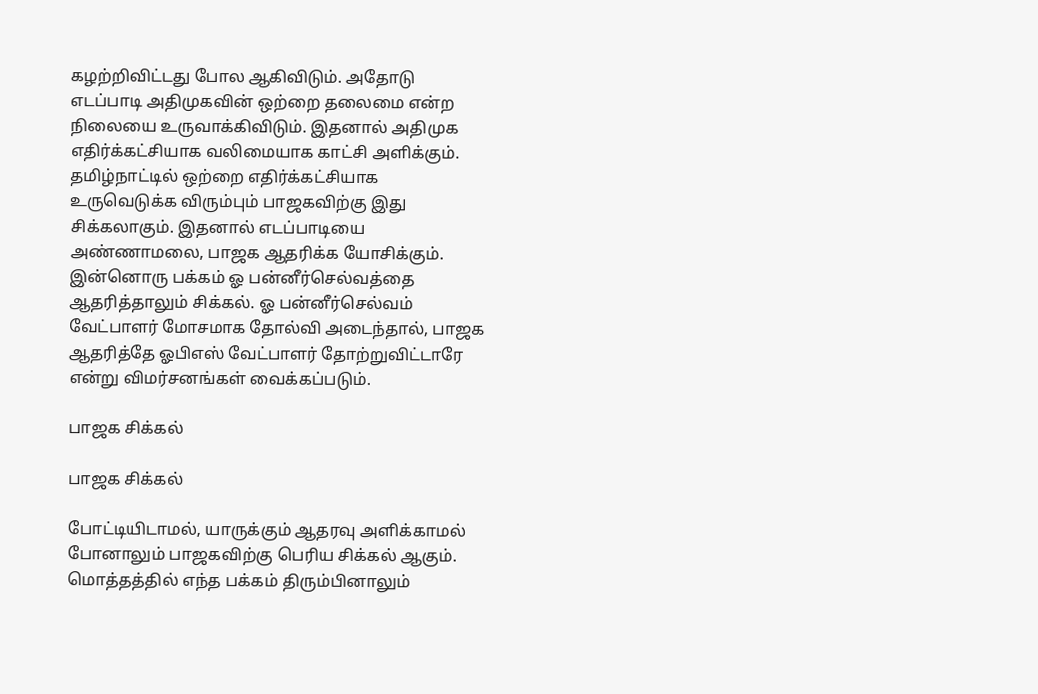கழற்றிவிட்டது போல ஆகிவிடும். அதோடு எடப்பாடி அதிமுகவின் ஒற்றை தலைமை என்ற நிலையை உருவாக்கிவிடும். இதனால் அதிமுக எதிர்க்கட்சியாக வலிமையாக காட்சி அளிக்கும். தமிழ்நாட்டில் ஒற்றை எதிர்க்கட்சியாக உருவெடுக்க விரும்பும் பாஜகவிற்கு இது சிக்கலாகும். இதனால் எடப்பாடியை அண்ணாமலை, பாஜக ஆதரிக்க யோசிக்கும். இன்னொரு பக்கம் ஓ பன்னீர்செல்வத்தை ஆதரித்தாலும் சிக்கல். ஓ பன்னீர்செல்வம் வேட்பாளர் மோசமாக தோல்வி அடைந்தால், பாஜக ஆதரித்தே ஓபிஎஸ் வேட்பாளர் தோற்றுவிட்டாரே என்று விமர்சனங்கள் வைக்கப்படும்.

பாஜக சிக்கல்

பாஜக சிக்கல்

போட்டியிடாமல், யாருக்கும் ஆதரவு அளிக்காமல் போனாலும் பாஜகவிற்கு பெரிய சிக்கல் ஆகும். மொத்தத்தில் எந்த பக்கம் திரும்பினாலும்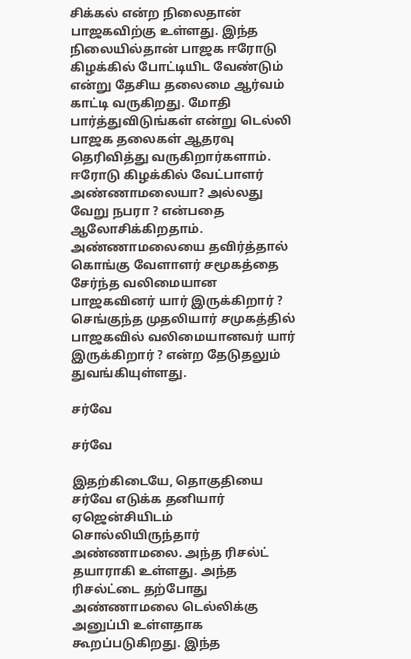சிக்கல் என்ற நிலைதான் பாஜகவிற்கு உள்ளது. இந்த நிலையில்தான் பாஜக ஈரோடு கிழக்கில் போட்டியிட வேண்டும் என்று தேசிய தலைமை ஆர்வம் காட்டி வருகிறது. மோதி பார்த்துவிடுங்கள் என்று டெல்லி பாஜக தலைகள் ஆதரவு தெரிவித்து வருகிறார்களாம். ஈரோடு கிழக்கில் வேட்பாளர் அண்ணாமலையா? அல்லது வேறு நபரா ? என்பதை ஆலோசிக்கிறதாம். அண்ணாமலையை தவிர்த்தால் கொங்கு வேளாளர் சமூகத்தை சேர்ந்த வலிமையான பாஜகவினர் யார் இருக்கிறார் ? செங்குந்த முதலியார் சமுகத்தில் பாஜகவில் வலிமையானவர் யார் இருக்கிறார் ? என்ற தேடுதலும் துவங்கியுள்ளது.

சர்வே

சர்வே

இதற்கிடையே, தொகுதியை சர்வே எடுக்க தனியார் ஏஜென்சியிடம் சொல்லியிருந்தார் அண்ணாமலை. அந்த ரிசல்ட் தயாராகி உள்ளது. அந்த ரிசல்ட்டை தற்போது அண்ணாமலை டெல்லிக்கு அனுப்பி உள்ளதாக கூறப்படுகிறது. இந்த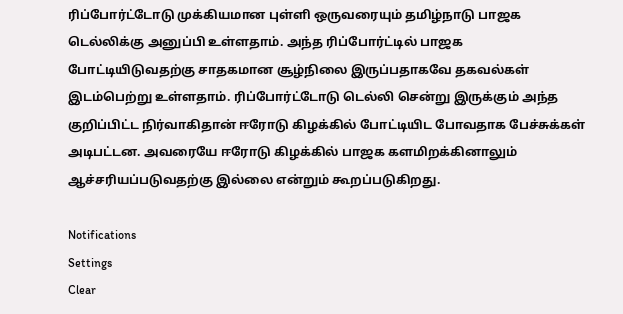ரிப்போர்ட்டோடு முக்கியமான புள்ளி ஒருவரையும் தமிழ்நாடு பாஜக டெல்லிக்கு அனுப்பி உள்ளதாம். அந்த ரிப்போர்ட்டில் பாஜக போட்டியிடுவதற்கு சாதகமான சூழ்நிலை இருப்பதாகவே தகவல்கள் இடம்பெற்று உள்ளதாம். ரிப்போர்ட்டோடு டெல்லி சென்று இருக்கும் அந்த குறிப்பிட்ட நிர்வாகிதான் ஈரோடு கிழக்கில் போட்டியிட போவதாக பேச்சுக்கள் அடிபட்டன. அவரையே ஈரோடு கிழக்கில் பாஜக களமிறக்கினாலும் ஆச்சரியப்படுவதற்கு இல்லை என்றும் கூறப்படுகிறது.

Notifications
Settings
Clear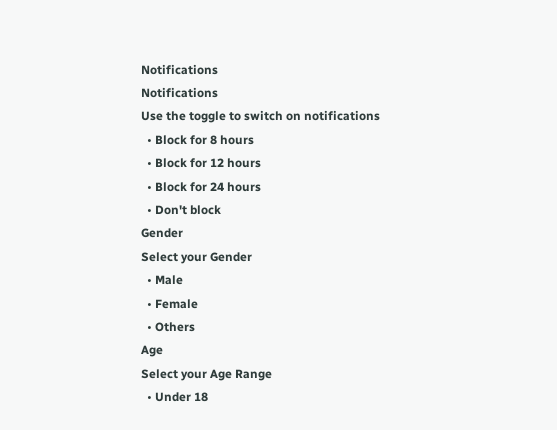Notifications
Notifications
Use the toggle to switch on notifications
  • Block for 8 hours
  • Block for 12 hours
  • Block for 24 hours
  • Don't block
Gender
Select your Gender
  • Male
  • Female
  • Others
Age
Select your Age Range
  • Under 18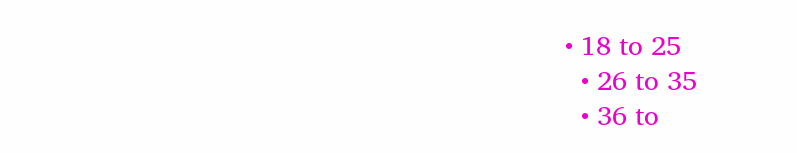• 18 to 25
  • 26 to 35
  • 36 to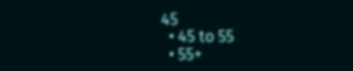45
  • 45 to 55
  • 55+